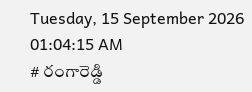Tuesday, 15 September 2026 01:04:15 AM
# రంగారెడ్డి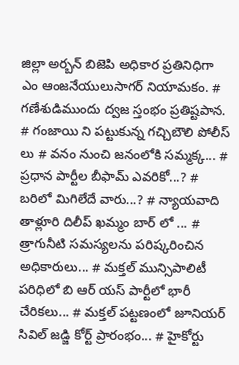జిల్లా అర్బన్ బిజెపి అధికార ప్రతినిధిగా ఎం ఆంజనేయులుసాగర్ నియామకం. # గణేశుడిముందు ద్వజ స్తంభం ప్రతిష్టపాన. # గంజాయి ని పట్టుకున్న గచ్చిబౌలి పోలీస్ లు # వనం నుంచి జనంలోకి సమ్మక్క... # ప్రధాన పార్టీల బీఫామ్ ఎవరికో...? # బరిలో మిగిలేదే వారు...? # న్యాయవాది తాళ్లూరి దిలీప్ ఖమ్మం బార్ లో ... # త్రాగునీటి సమస్యలను పరిష్కరించిన అధికారులు... # మక్తల్ మున్సిపాలిటీ పరిధిలో బి ఆర్ యస్ పార్టీలో భారీ చేరికలు... # మక్తల్ పట్టణంలో జూనియర్ సివిల్ జడ్జి కోర్ట్ ప్రారంభం... # హైకోర్టు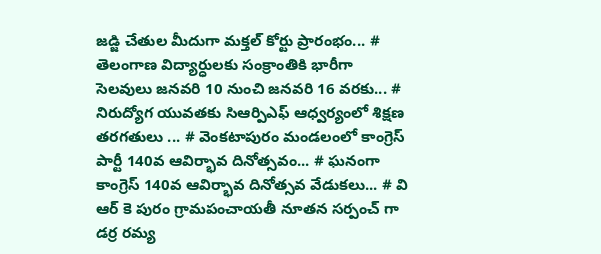జడ్జి చేతుల మీదుగా మక్తల్ కోర్టు ప్రారంభం... # తెలంగాణ విద్యార్ధులకు సంక్రాంతికి భారీగా సెలవులు జనవరి 10 నుంచి జనవరి 16 వరకు... # నిరుద్యోగ యువతకు సిఆర్పిఎఫ్ ఆధ్వర్యంలో శిక్షణ తరగతులు ... # వెంకటాపురం మండలంలో కాంగ్రెస్ పార్టీ 140వ ఆవిర్భావ దినోత్సవం... # ఘనంగా కాంగ్రెస్ 140వ ఆవిర్భావ దినోత్సవ వేడుకలు... # వి ఆర్ కె పురం గ్రామపంచాయతీ నూతన సర్పంచ్ గా డర్ర రమ్య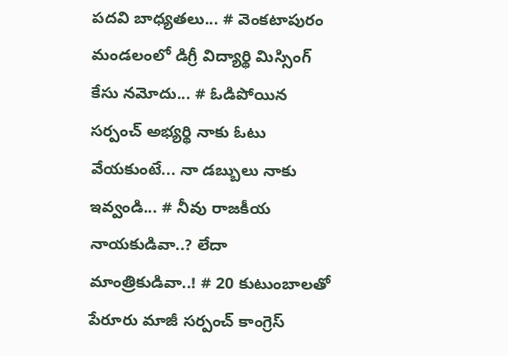పదవి బాధ్యతలు... # వెంకటాపురం మండలంలో డిగ్రీ విద్యార్థి మిస్సింగ్ కేసు నమోదు... # ఓడిపోయిన సర్పంచ్ అభ్యర్థి నాకు ఓటు వేయకుంటే... నా డబ్బులు నాకు ఇవ్వండి... # నీవు రాజకీయ నాయకుడివా..? లేదా మాంత్రికుడివా..! # 20 కుటుంబాలతో పేరూరు మాజీ సర్పంచ్ కాంగ్రెస్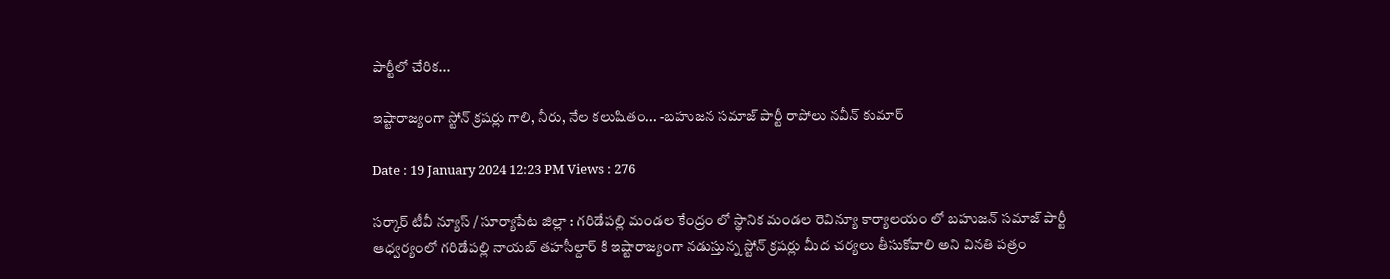పార్టీలో చేరిక...

ఇష్టారాజ్యంగా స్టోన్‌ క్రషర్లు గాలి, నీరు, నేల కలుషితం... -బహుజన సమాజ్ పార్టీ రాపోలు నవీన్ కుమార్

Date : 19 January 2024 12:23 PM Views : 276

సర్కార్ టీవీ న్యూస్ / సూర్యాపేట జిల్లా : గరిడేపల్లి మండల కేంద్రం లో స్థానిక మండల రెవిన్యూ కార్యాలయం లో బహుజన్ సమాజ్ పార్టీ ఆధ్వర్యంలో గరిడేపల్లి నాయబ్ తహసీల్దార్ కి ఇష్టారాజ్యంగా నడుస్తున్న స్టోన్‌ క్రషర్లు మీద చర్యలు తీసుకోవాలి అని వినతి పత్రం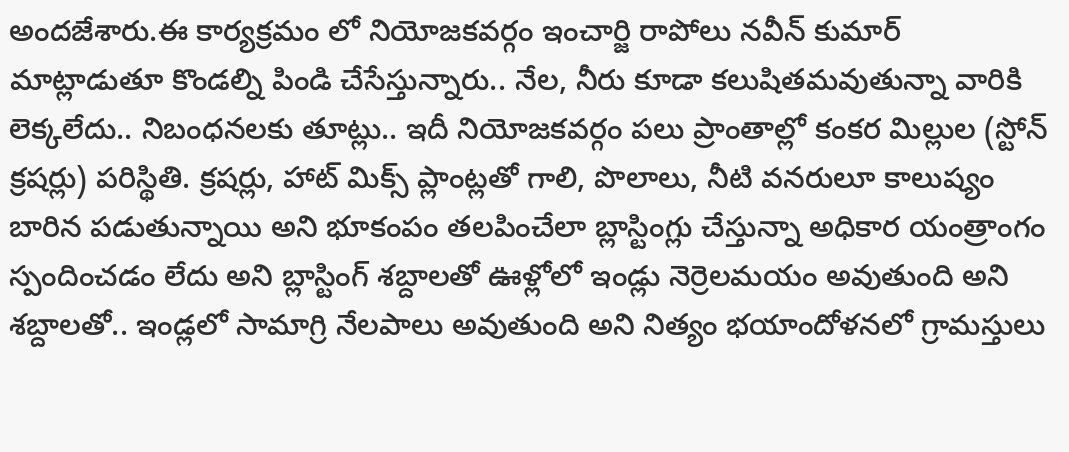అందజేశారు.ఈ కార్యక్రమం లో నియోజకవర్గం ఇంచార్జి రాపోలు నవీన్ కుమార్ మాట్లాడుతూ కొండల్ని పిండి చేసేస్తున్నారు.. నేల, నీరు కూడా కలుషితమవుతున్నా వారికి లెక్కలేదు.. నిబంధనలకు తూట్లు.. ఇదీ నియోజకవర్గం పలు ప్రాంతాల్లో కంకర మిల్లుల (స్టోన్‌ క్రషర్లు) పరిస్థితి. క్రషర్లు, హాట్‌ మిక్స్‌ ప్లాంట్లతో గాలి, పొలాలు, నీటి వనరులూ కాలుష్యం బారిన పడుతున్నాయి అని భూకంపం తలపించేలా బ్లాస్టింగ్లు చేస్తున్నా అధికార యంత్రాంగం స్పందించడం లేదు అని బ్లాస్టింగ్ శబ్దాలతో ఊళ్లోలో ఇండ్లు నెర్రెలమయం అవుతుంది అని శబ్దాలతో.. ఇండ్లలో సామాగ్రి నేలపాలు అవుతుంది అని నిత్యం భయాందోళనలో గ్రామస్తులు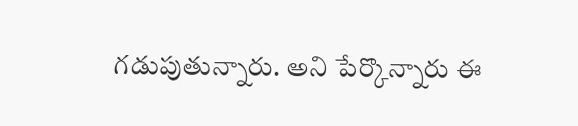గడుపుతున్నారు. అని పేర్కొన్నారు ఈ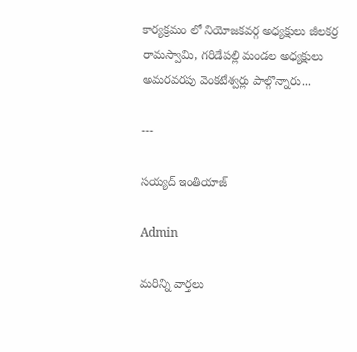కార్యక్రమం లో నియోజకవర్గ అధ్యక్షులు జీలకర్ర రామస్వామి, గరిడేపల్లి మండల అధ్యక్షులు అమరవరపు వెంకటేశ్వర్లు పాల్గొన్నారు...

---

సయ్యద్ ఇంతియాజ్

Admin

మరిన్ని వార్తలు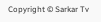Copyright © Sarkar Tv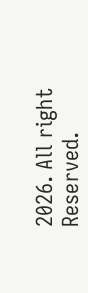2026. All right Reserved.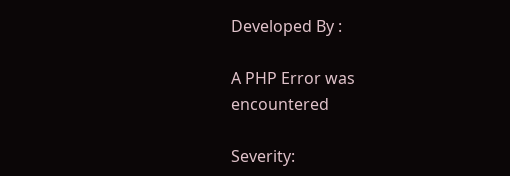Developed By :

A PHP Error was encountered

Severity: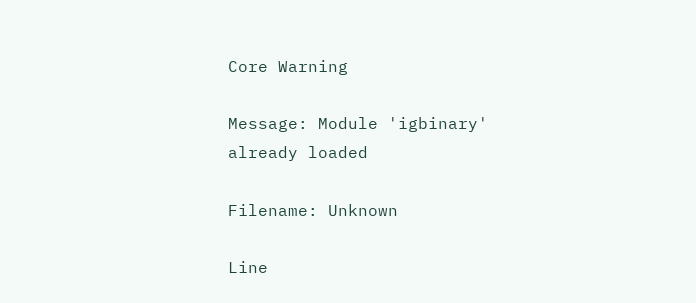Core Warning

Message: Module 'igbinary' already loaded

Filename: Unknown

Line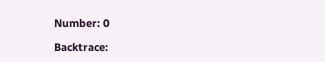Number: 0

Backtrace: